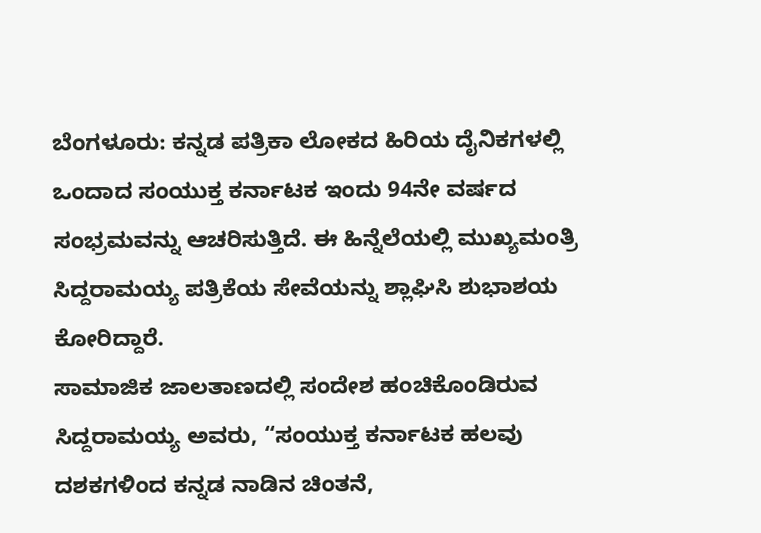ಬೆಂಗಳೂರು: ಕನ್ನಡ ಪತ್ರಿಕಾ ಲೋಕದ ಹಿರಿಯ ದೈನಿಕಗಳಲ್ಲಿ ಒಂದಾದ ಸಂಯುಕ್ತ ಕರ್ನಾಟಕ ಇಂದು 94ನೇ ವರ್ಷದ ಸಂಭ್ರಮವನ್ನು ಆಚರಿಸುತ್ತಿದೆ. ಈ ಹಿನ್ನೆಲೆಯಲ್ಲಿ ಮುಖ್ಯಮಂತ್ರಿ ಸಿದ್ದರಾಮಯ್ಯ ಪತ್ರಿಕೆಯ ಸೇವೆಯನ್ನು ಶ್ಲಾಘಿಸಿ ಶುಭಾಶಯ ಕೋರಿದ್ದಾರೆ.
ಸಾಮಾಜಿಕ ಜಾಲತಾಣದಲ್ಲಿ ಸಂದೇಶ ಹಂಚಿಕೊಂಡಿರುವ ಸಿದ್ದರಾಮಯ್ಯ ಅವರು, “ಸಂಯುಕ್ತ ಕರ್ನಾಟಕ ಹಲವು ದಶಕಗಳಿಂದ ಕನ್ನಡ ನಾಡಿನ ಚಿಂತನೆ,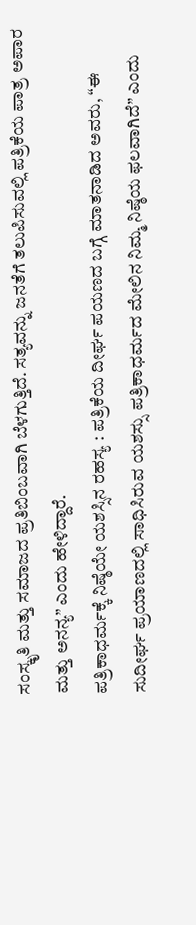ಸಂಸ್ಕೃತಿ ಮತ್ತು ಸಮಾಜದ ಪ್ರತಿಬಿಂಬವಾಗಿ ಬೆಳಗುತ್ತಿದೆ. ಸತ್ಯವನ್ನು ಜನತೆಗೆ ತಲುಪಿಸುವಲ್ಲಿ ಪತ್ರಿಕೆಯ ಪಾತ್ರ ಅಪಾರ ಮತ್ತು ಅನನ್ಯ” ಎಂದು ಹೇಳಿದ್ದಾರೆ.
ಪತ್ರಿಕಾಧರ್ಮಕ್ಕೆ ನಿಷ್ಠೆಯೇ ಯಶಸ್ಸಿನ ರಹಸ್ಯ : ಪತ್ರಿಕೆಯ ದೀರ್ಘ ಪಯಣದ ಬಗ್ಗೆ ಮಾತನಾಡಿದ ಅವರು, “ಈ ಸುದೀರ್ಘ ಪ್ರಯಾಣದಲ್ಲಿ ಸಾಧಿಸಿರುವ ಯಶಸ್ಸು ಪತ್ರಿಕಾಧರ್ಮದ ಮೇಲಿನ ನಿಮ್ಮ ನಿಷ್ಠೆಯ ಫಲವಾಗಿದೆ” ಎಂದು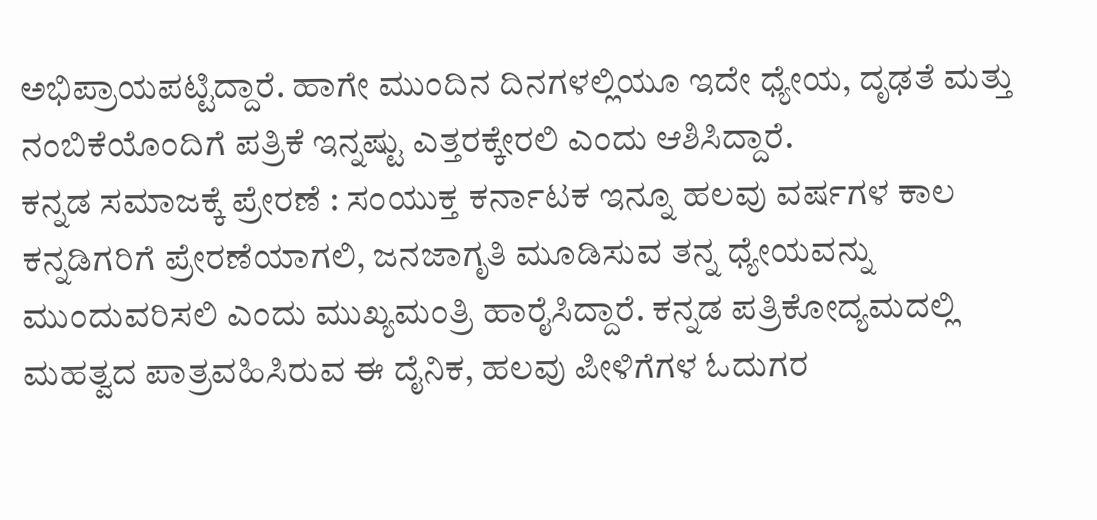ಅಭಿಪ್ರಾಯಪಟ್ಟಿದ್ದಾರೆ. ಹಾಗೇ ಮುಂದಿನ ದಿನಗಳಲ್ಲಿಯೂ ಇದೇ ಧ್ಯೇಯ, ದೃಢತೆ ಮತ್ತು ನಂಬಿಕೆಯೊಂದಿಗೆ ಪತ್ರಿಕೆ ಇನ್ನಷ್ಟು ಎತ್ತರಕ್ಕೇರಲಿ ಎಂದು ಆಶಿಸಿದ್ದಾರೆ.
ಕನ್ನಡ ಸಮಾಜಕ್ಕೆ ಪ್ರೇರಣೆ : ಸಂಯುಕ್ತ ಕರ್ನಾಟಕ ಇನ್ನೂ ಹಲವು ವರ್ಷಗಳ ಕಾಲ ಕನ್ನಡಿಗರಿಗೆ ಪ್ರೇರಣೆಯಾಗಲಿ, ಜನಜಾಗೃತಿ ಮೂಡಿಸುವ ತನ್ನ ಧ್ಯೇಯವನ್ನು ಮುಂದುವರಿಸಲಿ ಎಂದು ಮುಖ್ಯಮಂತ್ರಿ ಹಾರೈಸಿದ್ದಾರೆ. ಕನ್ನಡ ಪತ್ರಿಕೋದ್ಯಮದಲ್ಲಿ ಮಹತ್ವದ ಪಾತ್ರವಹಿಸಿರುವ ಈ ದೈನಿಕ, ಹಲವು ಪೀಳಿಗೆಗಳ ಓದುಗರ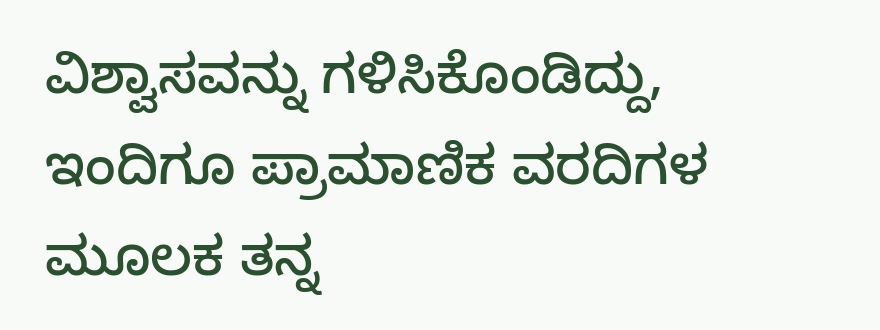ವಿಶ್ವಾಸವನ್ನು ಗಳಿಸಿಕೊಂಡಿದ್ದು, ಇಂದಿಗೂ ಪ್ರಾಮಾಣಿಕ ವರದಿಗಳ ಮೂಲಕ ತನ್ನ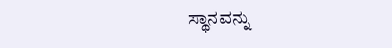ಸ್ಥಾನವನ್ನು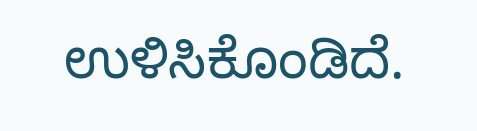ಉಳಿಸಿಕೊಂಡಿದೆ.